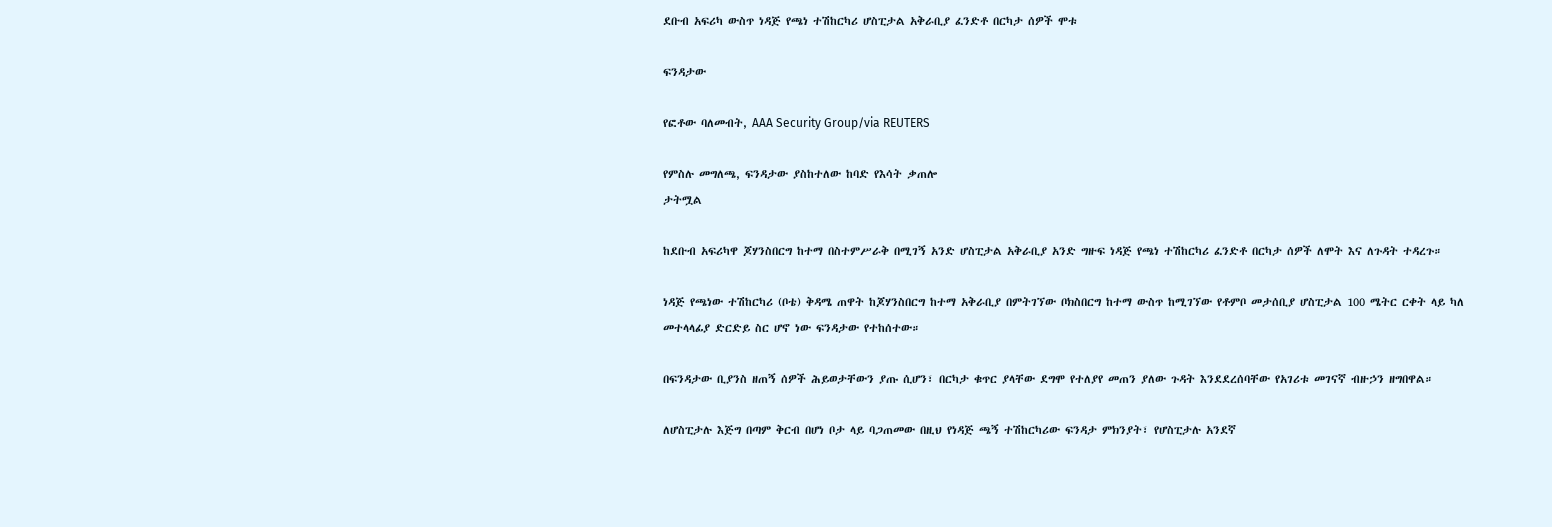ደቡብ አፍሪካ ውስጥ ነዳጅ የጫነ ተሽከርካሪ ሆስፒታል አቅራቢያ ፈንድቶ በርካታ ሰዎች ሞቱ

ፍንዳታው

የፎቶው ባለመብት, AAA Security Group/via REUTERS

የምስሉ መግለጫ, ፍንዳታው ያስከተለው ከባድ የእሳት ቃጠሎ
ታትሟል

ከደቡብ አፍሪካዋ ጆሃንስበርግ ከተማ በስተምሥራቅ በሚገኝ አንድ ሆስፒታል አቅራቢያ አንድ ግዙፍ ነዳጅ የጫነ ተሽከርካሪ ፈንድቶ በርካታ ሰዎች ለሞት እና ለጉዳት ተዳረጉ።

ነዳጅ የጫነው ተሽከርካሪ (ቦቴ) ቅዳሜ ጠዋት ከጆሃንስበርግ ከተማ አቅራቢያ በምትገኘው ቦክስበርግ ከተማ ውስጥ ከሚገኘው የቶምቦ መታሰቢያ ሆስፒታል 100 ሜትር ርቀት ላይ ካለ መተላላፊያ ድርድይ ስር ሆኖ ነው ፍንዳታው የተከሰተው።

በፍንዳታው ቢያንስ ዘጠኝ ሰዎች ሕይወታቸውን ያጡ ሲሆን፣ በርካታ ቁጥር ያላቸው ደግሞ የተለያየ መጠን ያለው ጉዳት እንደደረሰባቸው የአገሪቱ መገናኛ ብዙኃን ዘግበዋል።

ለሆስፒታሉ እጅግ በጣም ቅርብ በሆነ ቦታ ላይ ባጋጠመው በዚህ የነዳጅ ጫኝ ተሽከርካሪው ፍንዳታ ምክንያት፣ የሆስፒታሉ አንደኛ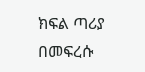ክፍል ጣሪያ በመፍረሱ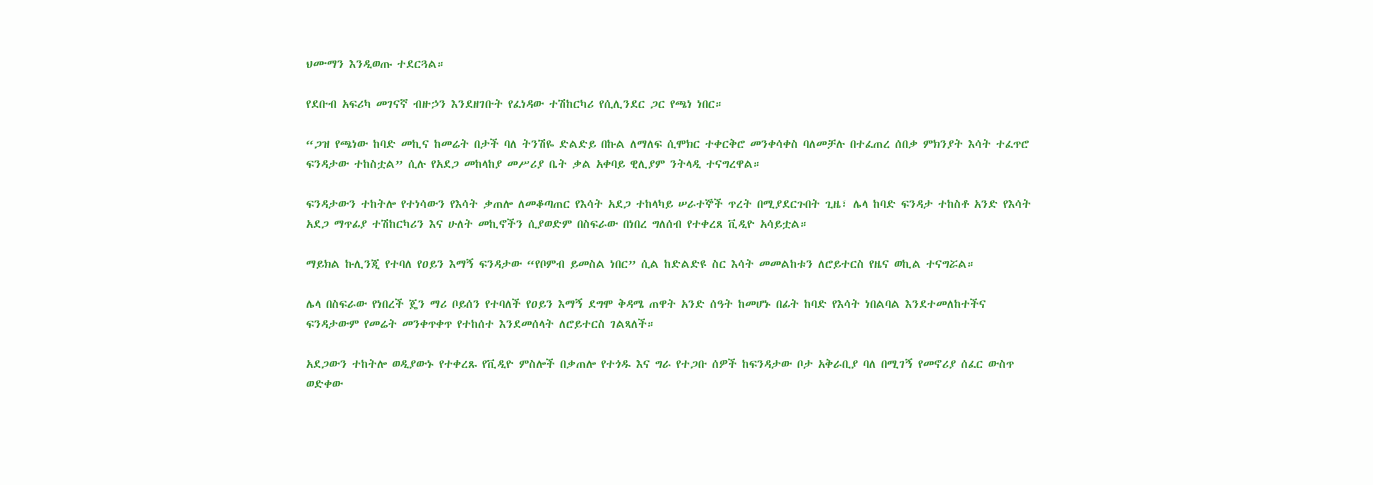ህሙማን እንዲወጡ ተደርጓል።

የደቡብ አፍሪካ መገናኛ ብዙኃን እንደዘገቡት የፈነዳው ተሽከርካሪ የሲሊንደር ጋር የጫነ ነበር።

“ጋዝ የጫነው ከባድ መኪና ከመሬት በታች ባለ ትንሽዬ ድልድይ በኩል ለማለፍ ሲሞክር ተቀርቅሮ መንቀሳቀስ ባለመቻሉ በተፈጠረ ሰበቃ ምክንያት እሳት ተፈጥሮ ፍንዳታው ተከስቷል” ሲሉ የአደጋ መከላከያ መሥሪያ ቤት ቃል አቀባይ ዊሊያም ንትላዲ ተናግረዋል።

ፍንዳታውን ተከትሎ የተነሳውን የእሳት ቃጠሎ ለመቆጣጠር የእሳት አደጋ ተከላካይ ሠራተኞች ጥረት በሚያደርጉበት ጊዜ፣ ሌላ ከባድ ፍንዳታ ተከስቶ አንድ የእሳት አደጋ ማጥፊያ ተሽከርካሪን እና ሁለት መኪኖችን ሲያወድም በስፍራው በነበረ ግለሰብ የተቀረጸ ቪዲዮ አሳይቷል።

ማይክል ኩሊንጂ የተባለ የዐይን እማኝ ፍንዳታው “የቦምብ ይመስል ነበር” ሲል ከድልድዩ ስር እሳት መመልከቱን ለሮይተርስ የዜና ወኪል ተናግሯል።

ሌላ በስፍራው የነበረች ጄን ማሪ ቦይሰን የተባለች የዐይን እማኝ ደግሞ ቅዳሜ ጠዋት አንድ ሰዓት ከመሆኑ በፊት ከባድ የእሳት ነበልባል እንደተመለከተችና ፍንዳታውም የመሬት መንቀጥቀጥ የተከሰተ እንደመሰላት ለሮይተርስ ገልጻለች።

አደጋውን ተከትሎ ወዲያውኑ የተቀረጹ የቪዲዮ ምስሎች በቃጠሎ የተጎዱ እና ግራ የተጋቡ ሰዎች ከፍንዳታው ቦታ አቅራቢያ ባለ በሚገኝ የመኖሪያ ሰፈር ውስጥ ወድቀው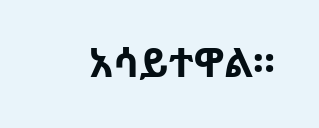አሳይተዋል።